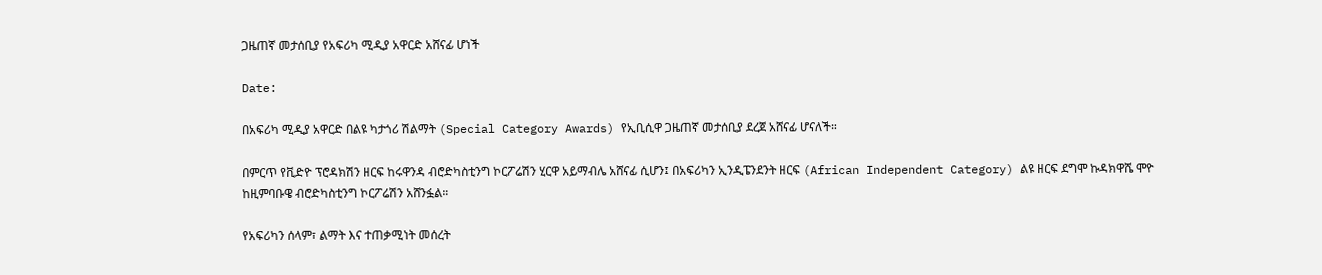ጋዜጠኛ መታሰቢያ የአፍሪካ ሚዲያ አዋርድ አሸናፊ ሆነች

Date:

በአፍሪካ ሚዲያ አዋርድ በልዩ ካታጎሪ ሽልማት (Special Category Awards) የኢቢሲዋ ጋዜጠኛ መታሰቢያ ደረጀ አሸናፊ ሆናለች።

በምርጥ የቪድዮ ፕሮዳክሽን ዘርፍ ከሩዋንዳ ብሮድካስቲንግ ኮርፖሬሽን ሂርዋ አይማብሌ አሸናፊ ሲሆን፤ በአፍሪካን ኢንዲፔንደንት ዘርፍ (African Independent Category) ልዩ ዘርፍ ደግሞ ኩዳክዋሼ ሞዮ ከዚምባቡዌ ብሮድካስቲንግ ኮርፖሬሽን አሸንፏል።

የአፍሪካን ሰላም፣ ልማት እና ተጠቃሚነት መሰረት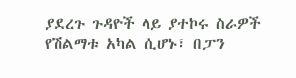ያደረጉ ጉዳዮች ላይ ያተኮሩ ስራዎች የሽልማቱ አካል ሲሆኑ፣ በፓን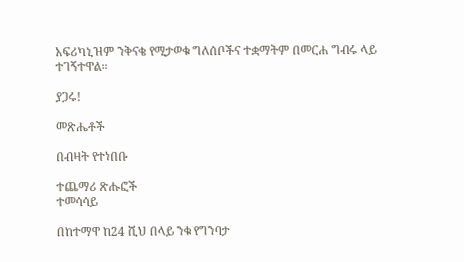አፍሪካኒዝም ንቅናቄ የሚታወቁ ግለሰቦችና ተቋማትም በመርሐ ግብሩ ላይ ተገኝተዋል።

ያጋሩ!

መጽሔቶች

በብዛት የተነበቡ

ተጨማሪ ጽሑፎች
ተመሳሳይ

በከተማዋ ከ24 ሺህ በላይ ንቁ የግንባታ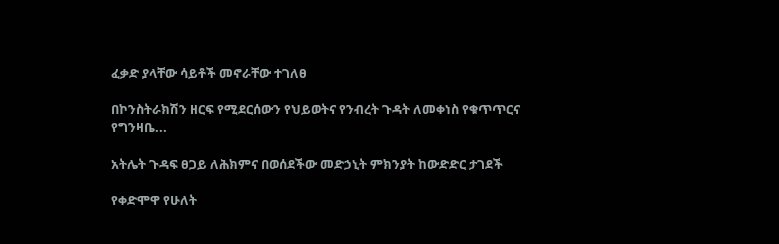ፈቃድ ያላቸው ሳይቶች መኖራቸው ተገለፀ

በኮንስትራክሽን ዘርፍ የሚደርሰውን የህይወትና የንብረት ጉዳት ለመቀነስ የቁጥጥርና የግንዛቤ...

አትሌት ጉዳፍ ፀጋይ ለሕክምና በወሰደችው መድኃኒት ምክንያት ከውድድር ታገደች

የቀድሞዋ የሁለት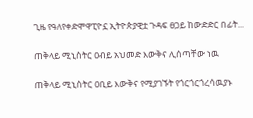ጊዜ የዓለየቀድሞዋፒዮኗ ኢትዮጵያዊቷ ጉዳፍ ፀጋይ ከውድድር በፊት...

ጠቅላይ ሚኒስትር ዐብይ አህመድ እውቅና ሊሰጣቸው ነዉ

ጠቅላይ ሚኒስትር ዐቢይ እውቅና የሚያገኙት የጎርጎርጎረሳዉያኑ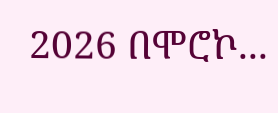2026 በሞሮኮ...